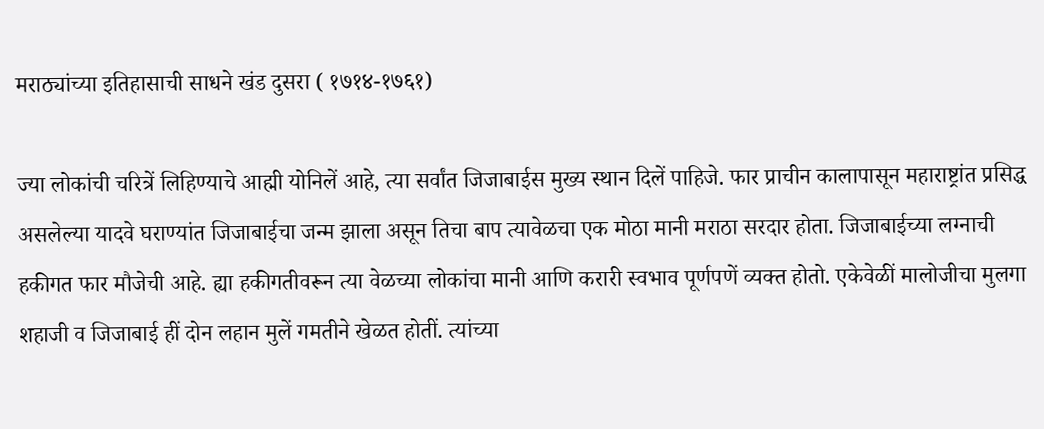मराठ्यांच्या इतिहासाची साधने खंड दुसरा ( १७१४-१७६१)

ज्या लोकांची चरित्रें लिहिण्याचे आह्मी योनिलें आहे, त्या सर्वांत जिजाबाईस मुख्य स्थान दिलें पाहिजे. फार प्राचीन कालापासून महाराष्ट्रांत प्रसिद्ध असलेल्या यादवे घराण्यांत जिजाबाईचा जन्म झाला असून तिचा बाप त्यावेळचा एक मोठा मानी मराठा सरदार होता. जिजाबाईच्या लग्नाची हकीगत फार मौजेची आहे. ह्या हकीगतीवरून त्या वेळच्या लोकांचा मानी आणि करारी स्वभाव पूर्णपणें व्यक्त होतो. एकेवेळीं मालोजीचा मुलगा शहाजी व जिजाबाई हीं दोन लहान मुलें गमतीने खेळत होतीं. त्यांच्या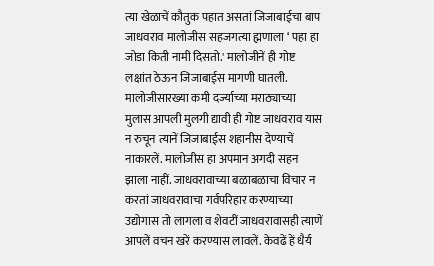त्या खेळाचें कौतुक पहात असतां जिजाबाईचा बाप जाधवराव मालोजीस सहजगत्या ह्मणाला ‘ पहा हा जोडा किती नामी दिसतो.' मालोजीनें ही गोष्ट लक्षांत ठेऊन जिजाबाईस मागणी घातली. मालोजीसारख्या कमी दर्ज्याच्या मराठ्याच्या मुलास आपली मुलगी द्यावी ही गोष्ट जाधवराव यास न रुचून त्यानें जिजाबाईस शहानीस देण्याचें नाकारलें. मालोजीस हा अपमान अगदी सहन झाला नाहीं. जाधवरावाच्या बळाबळाचा विचार न करतां जाधवरावाचा गर्वपरिहार करण्याच्या उद्योगास तो लागला व शेवटीं जाधवरावासही त्याणें आपलें वचन खरें करण्यास लावलें. केवढें हें धैर्य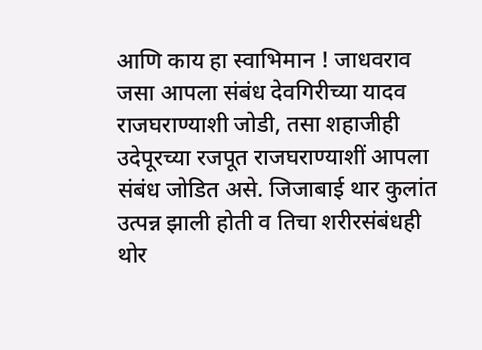आणि काय हा स्वाभिमान ! जाधवराव जसा आपला संबंध देवगिरीच्या यादव राजघराण्याशी जोडी, तसा शहाजीही उदेपूरच्या रजपूत राजघराण्याशीं आपला संबंध जोडित असे. जिजाबाई थार कुलांत उत्पन्न झाली होती व तिचा शरीरसंबंधही थोर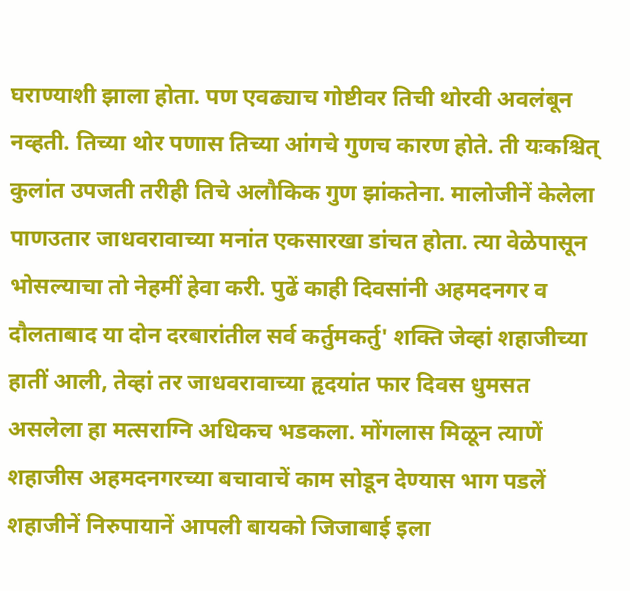घराण्याशी झाला होता. पण एवढ्याच गोष्टीवर तिची थोरवी अवलंबून नव्हती. तिच्या थोर पणास तिच्या आंगचे गुणच कारण होते. ती यःकश्चित् कुलांत उपजती तरीही तिचे अलौकिक गुण झांकतेना. मालोजीनें केलेला पाणउतार जाधवरावाच्या मनांत एकसारखा डांचत होता. त्या वेळेपासून भोसल्याचा तो नेहमीं हेवा करी. पुढें काही दिवसांनी अहमदनगर व दौलताबाद या दोन दरबारांतील सर्व कर्तुमकर्तु' शक्ति जेव्हां शहाजीच्या हातीं आली, तेव्हां तर जाधवरावाच्या हृदयांत फार दिवस धुमसत असलेला हा मत्सराग्नि अधिकच भडकला. मोंगलास मिळून त्याणें शहाजीस अहमदनगरच्या बचावाचें काम सोडून देण्यास भाग पडलें शहाजीनें निरुपायानें आपली बायको जिजाबाई इला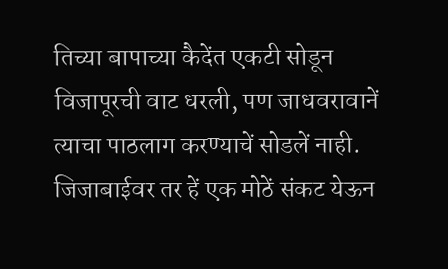तिच्या बापाच्या कैदेंत एकटी सोडून विजापूरची वाट धरली, पण जाधवरावानें त्याचा पाठलाग करण्याचें सोडलें नाही. जिजाबाईवर तर हें एक मोठें संकट येऊन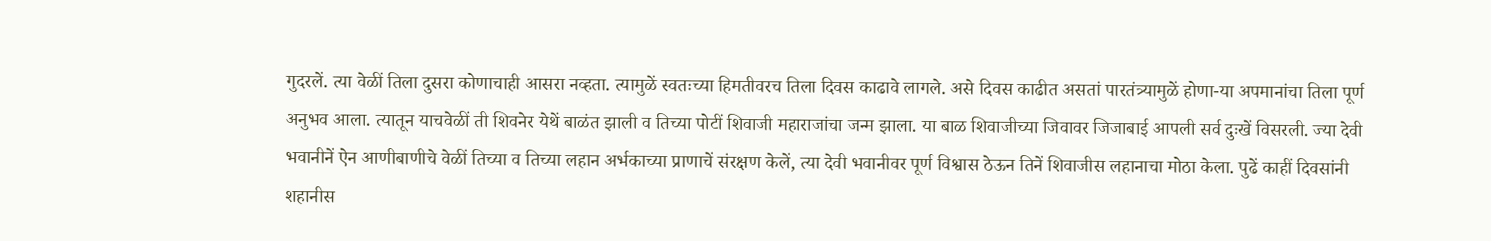गुदरलें. त्या वेळीं तिला दुसरा कोणाचाही आसरा नव्हता. त्यामुळें स्वतःच्या हिमतीवरच तिला दिवस काढावे लागले. असे दिवस काढीत असतां पारतंत्र्यामुळें होणा-या अपमानांचा तिला पूर्ण अनुभव आला. त्यातून याचवेळीं ती शिवनेर येथें बाळंत झाली व तिच्या पोटीं शिवाजी महाराजांचा जन्म झाला. या बाळ शिवाजीच्या जिवावर जिजाबाई आपली सर्व दुःखें विसरली. ज्या देवी भवानीनें ऐन आणीबाणीचे वेळीं तिच्या व तिच्या लहान अर्भकाच्या प्राणाचें संरक्षण केलें, त्या देवी भवानीवर पूर्ण विश्वास ठेऊन तिनें शिवाजीस लहानाचा मोठा केला. पुढें काहीं दिवसांनी शहानीस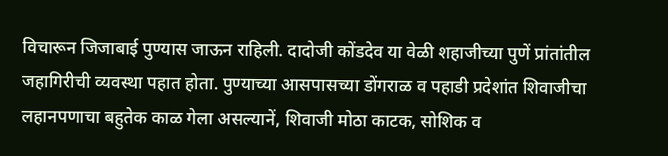विचारून जिजाबाई पुण्यास जाऊन राहिली. दादोजी कोंडदेव या वेळी शहाजीच्या पुणें प्रांतांतील जहागिरीची व्यवस्था पहात होता. पुण्याच्या आसपासच्या डोंगराळ व पहाडी प्रदेशांत शिवाजीचा लहानपणाचा बहुतेक काळ गेला असल्यानें, शिवाजी मोठा काटक, सोशिक व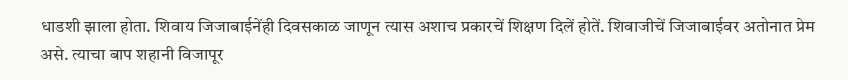धाडशी झाला होता. शिवाय जिजाबाईनेंही दिवसकाळ जाणून त्यास अशाच प्रकारचें शिक्षण दिलें होतें. शिवाजीचें जिजाबाईवर अतोनात प्रेम असे. त्याचा बाप शहानी विजापूर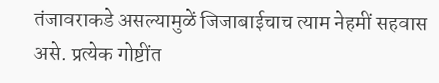तंजावराकडे असल्यामुळें जिजाबाईचाच त्याम नेहमीं सहवास असे. प्रत्येक गोष्टींत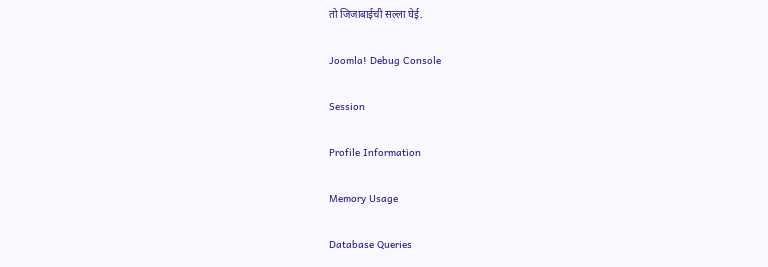तो जिजाबाईची सल्ला घेई.

Joomla! Debug Console

Session

Profile Information

Memory Usage

Database Queries